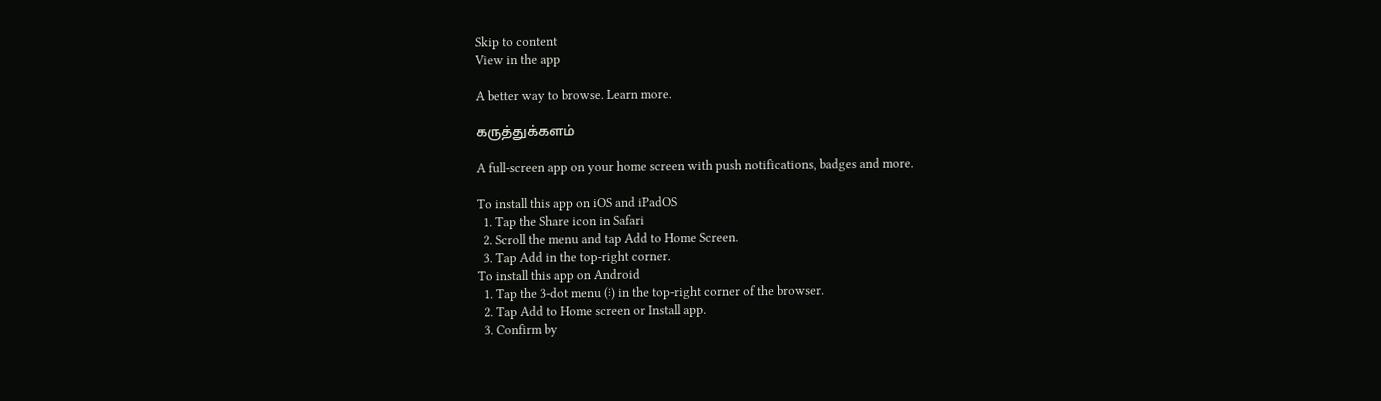Skip to content
View in the app

A better way to browse. Learn more.

கருத்துக்களம்

A full-screen app on your home screen with push notifications, badges and more.

To install this app on iOS and iPadOS
  1. Tap the Share icon in Safari
  2. Scroll the menu and tap Add to Home Screen.
  3. Tap Add in the top-right corner.
To install this app on Android
  1. Tap the 3-dot menu (⋮) in the top-right corner of the browser.
  2. Tap Add to Home screen or Install app.
  3. Confirm by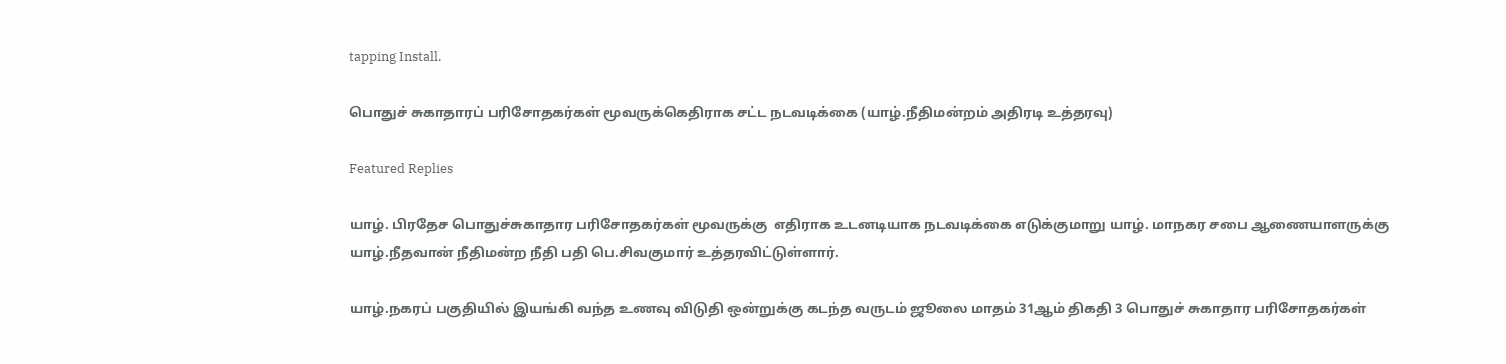tapping Install.

பொதுச் சுகாதாரப் பரிசோதகர்கள் மூவருக்கெதிராக சட்ட நடவடிக்கை (யாழ்.நீதிமன்றம் அதிரடி உத்தரவு)

Featured Replies

யாழ். பிரதேச பொதுச்சுகாதார பரிசோதகர்கள் மூவருக்கு  எதிராக உடனடியாக நடவடிக்கை எடுக்குமாறு யாழ். மாநகர சபை ஆணையாளருக்கு யாழ்.நீதவான் நீதிமன்ற நீதி பதி பெ.சிவகுமார் உத்தரவிட்டுள்ளார்.

யாழ்.நகரப் பகுதியில் இயங்கி வந்த உணவு விடுதி ஒன்றுக்கு கடந்த வருடம் ஜூலை மாதம் 31ஆம் திகதி 3 பொதுச் சுகாதார பரிசோதகர்கள்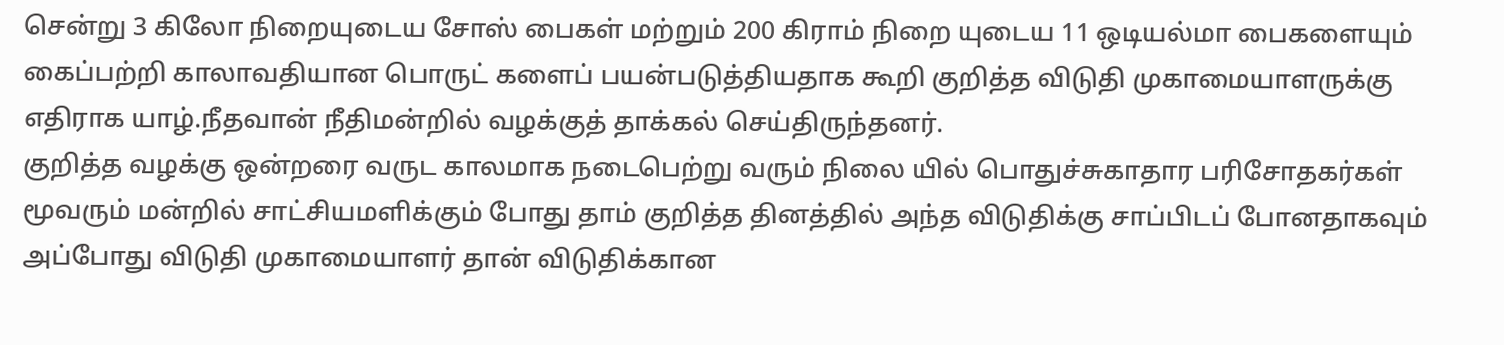சென்று 3 கிலோ நிறையுடைய சோஸ் பைகள் மற்றும் 200 கிராம் நிறை யுடைய 11 ஒடியல்மா பைகளையும் கைப்பற்றி காலாவதியான பொருட் களைப் பயன்படுத்தியதாக கூறி குறித்த விடுதி முகாமையாளருக்கு எதிராக யாழ்.நீதவான் நீதிமன்றில் வழக்குத் தாக்கல் செய்திருந்தனர்.
குறித்த வழக்கு ஒன்றரை வருட காலமாக நடைபெற்று வரும் நிலை யில் பொதுச்சுகாதார பரிசோதகர்கள் மூவரும் மன்றில் சாட்சியமளிக்கும் போது தாம் குறித்த தினத்தில் அந்த விடுதிக்கு சாப்பிடப் போனதாகவும் அப்போது விடுதி முகாமையாளர் தான் விடுதிக்கான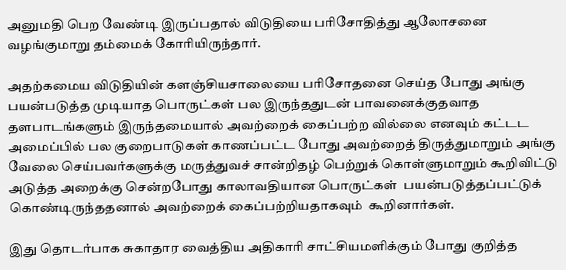அனுமதி பெற வேண்டி இருப்பதால் விடுதியை பரிசோதித்து ஆலோசனை வழங்குமாறு தம்மைக் கோரியிருந்தார்.

அதற்கமைய விடுதியின் களஞ்சியசாலையை பரிசோதனை செய்த போது அங்கு பயன்படுத்த முடியாத பொருட்கள் பல இருந்ததுடன் பாவனைக்குதவாத தளபாடங்களும் இருந்தமையால் அவற்றைக் கைப்பற்ற வில்லை எனவும் கட்டட அமைப்பில் பல குறைபாடுகள் காணப்பட்ட போது அவற்றைத் திருத்துமாறும் அங்கு வேலை செய்பவர்களுக்கு மருத்துவச் சான்றிதழ் பெற்றுக் கொள்ளுமாறும் கூறிவிட்டு அடுத்த அறைக்கு சென்றபோது காலாவதியான பொருட்கள்  பயன்படுத்தப்பட்டுக் கொண்டிருந்ததனால் அவற்றைக் கைப்பற்றியதாகவும்  கூறினார்கள்.

இது தொடர்பாக சுகாதார வைத்திய அதிகாரி சாட்சியமளிக்கும் போது குறித்த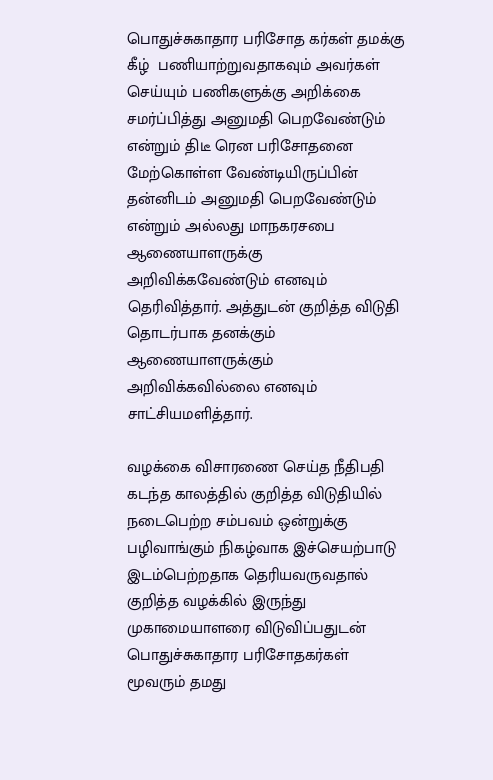பொதுச்சுகாதார பரிசோத கர்கள் தமக்கு கீழ்  பணியாற்றுவதாகவும் அவர்கள் செய்யும் பணிகளுக்கு அறிக்கை சமர்ப்பித்து அனுமதி பெறவேண்டும் என்றும் திடீ ரென பரிசோதனை மேற்கொள்ள வேண்டியிருப்பின் தன்னிடம் அனுமதி பெறவேண்டும் என்றும் அல்லது மாநகரசபை ஆணையாளருக்கு  அறிவிக்கவேண்டும் எனவும் தெரிவித்தார். அத்துடன் குறித்த விடுதி தொடர்பாக தனக்கும் ஆணையாளருக்கும் அறிவிக்கவில்லை எனவும் சாட்சியமளித்தார்.

வழக்கை விசாரணை செய்த நீதிபதி கடந்த காலத்தில் குறித்த விடுதியில் நடைபெற்ற சம்பவம் ஒன்றுக்கு பழிவாங்கும் நிகழ்வாக இச்செயற்பாடு இடம்பெற்றதாக தெரியவருவதால் குறித்த வழக்கில் இருந்து முகாமையாளரை விடுவிப்பதுடன் பொதுச்சுகாதார பரிசோதகர்கள் மூவரும் தமது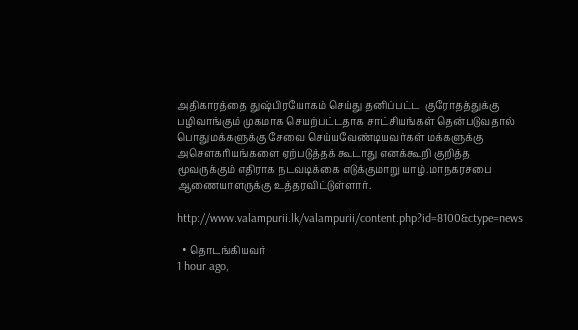அதிகாரத்தை துஷ்பிரயோகம் செய்து தனிப்பட்ட  குரோதத்துக்கு பழிவாங்கும் முகமாக செயற்பட்டதாக சாட்சியங்கள் தென்படுவதால் பொதுமக்களுக்கு சேவை செய்யவேண்டியவர்கள் மக்களுக்கு அசெளகரியங்களை ஏற்படுத்தக் கூடாது எனக்கூறி குறித்த மூவருக்கும் எதிராக நடவடிக்கை எடுக்குமாறு யாழ்.மாநகரசபை ஆணையாளருக்கு உத்தரவிட்டுள்ளார்.

http://www.valampurii.lk/valampurii/content.php?id=8100&ctype=news

  • தொடங்கியவர்
1 hour ago,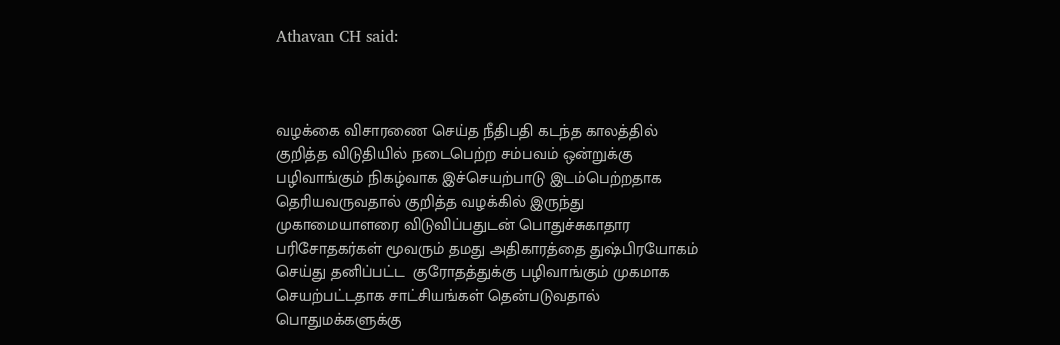Athavan CH said:



வழக்கை விசாரணை செய்த நீதிபதி கடந்த காலத்தில் குறித்த விடுதியில் நடைபெற்ற சம்பவம் ஒன்றுக்கு பழிவாங்கும் நிகழ்வாக இச்செயற்பாடு இடம்பெற்றதாக தெரியவருவதால் குறித்த வழக்கில் இருந்து முகாமையாளரை விடுவிப்பதுடன் பொதுச்சுகாதார பரிசோதகர்கள் மூவரும் தமது அதிகாரத்தை துஷ்பிரயோகம் செய்து தனிப்பட்ட  குரோதத்துக்கு பழிவாங்கும் முகமாக செயற்பட்டதாக சாட்சியங்கள் தென்படுவதால் பொதுமக்களுக்கு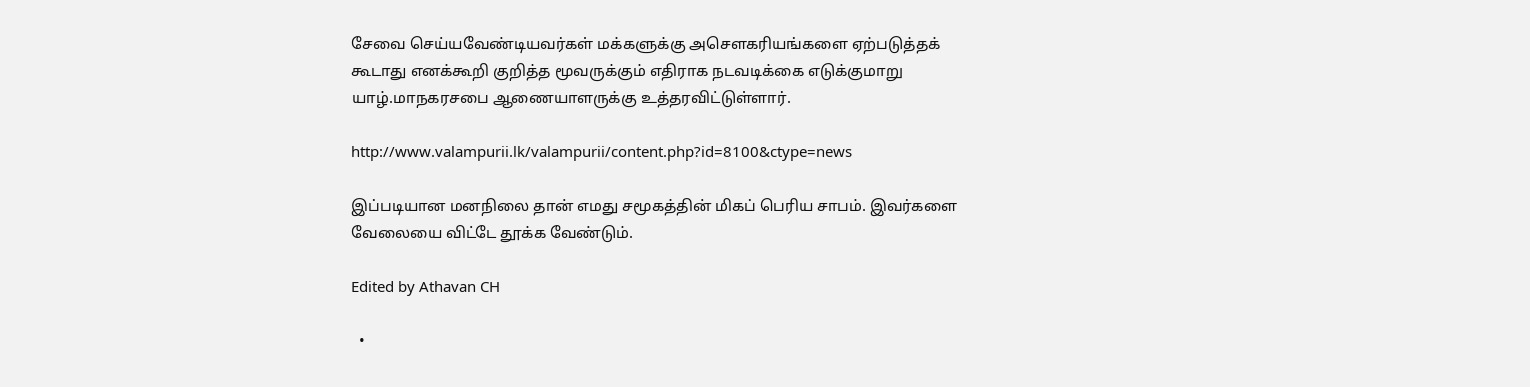சேவை செய்யவேண்டியவர்கள் மக்களுக்கு அசெளகரியங்களை ஏற்படுத்தக் கூடாது எனக்கூறி குறித்த மூவருக்கும் எதிராக நடவடிக்கை எடுக்குமாறு யாழ்.மாநகரசபை ஆணையாளருக்கு உத்தரவிட்டுள்ளார்.

http://www.valampurii.lk/valampurii/content.php?id=8100&ctype=news

இப்படியான மனநிலை தான் எமது சமூகத்தின் மிகப் பெரிய சாபம். இவர்களை வேலையை விட்டே தூக்க வேண்டும்.

Edited by Athavan CH

  •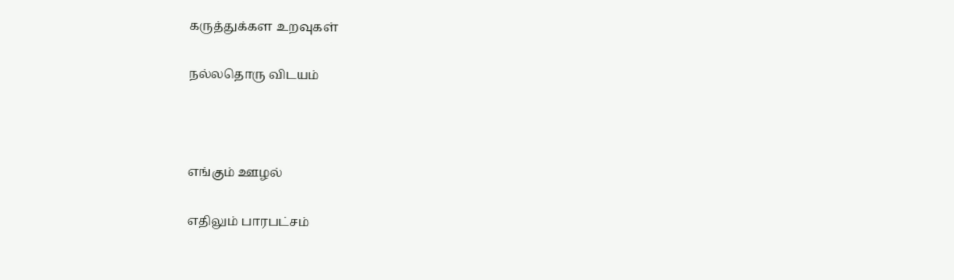கருத்துக்கள உறவுகள்

நல்லதொரு விடயம்



எங்கும் ஊழல்

எதிலும் பாரபட்சம்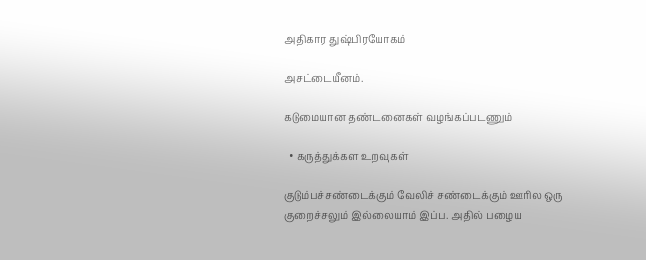அதிகார துஷ்பிரயோகம்

அசட்டையீனம்.

கடுமையான தண்டனைகள் வழங்கப்படணும்

  • கருத்துக்கள உறவுகள்

குடும்பச்சண்டைக்கும் வேலிச் சண்டைக்கும் ஊரில ஒரு குறைச்சலும் இல்லையாம் இப்ப. அதில் பழைய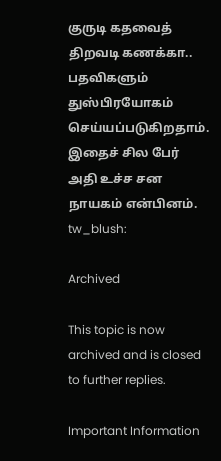குருடி கதவைத் திறவடி கணக்கா.. பதவிகளும் துஸ்பிரயோகம் செய்யப்படுகிறதாம். இதைச் சில பேர் அதி உச்ச சன நாயகம் என்பினம். tw_blush:

Archived

This topic is now archived and is closed to further replies.

Important Information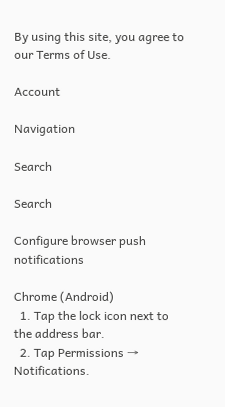By using this site, you agree to our Terms of Use.

Account

Navigation

Search

Search

Configure browser push notifications

Chrome (Android)
  1. Tap the lock icon next to the address bar.
  2. Tap Permissions → Notifications.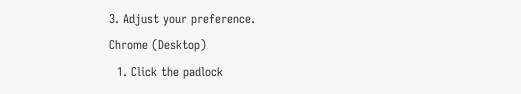3. Adjust your preference.
Chrome (Desktop)
  1. Click the padlock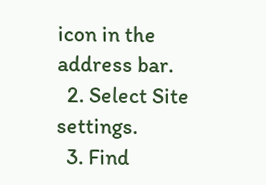icon in the address bar.
  2. Select Site settings.
  3. Find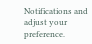Notifications and adjust your preference.